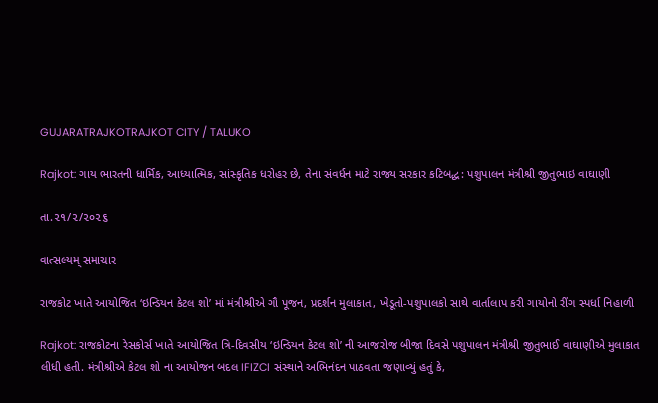GUJARATRAJKOTRAJKOT CITY / TALUKO

Rajkot: ગાય ભારતની ધાર્મિક, આધ્યાત્મિક, સાંસ્કૃતિક ધરોહર છે, તેના સંવર્ધન માટે રાજ્ય સરકાર કટિબદ્ધ: પશુપાલન મંત્રીશ્રી જીતુભાઇ વાઘાણી

તા.૨૧/૨/૨૦૨૬

વાત્સલ્યમ્ સમાચાર

રાજકોટ ખાતે આયોજિત ‘ઇન્ડિયન કેટલ શો’ માં મંત્રીશ્રીએ ગૌ પૂજન, પ્રદર્શન મુલાકાત, ખેડૂતો-પશુપાલકો સાથે વાર્તાલાપ કરી ગાયોનો રીંગ સ્પર્ધા નિહાળી

Rajkot: રાજકોટના રેસકોર્સ ખાતે આયોજિત ત્રિ-દિવસીય ‘ઇન્ડિયન કેટલ શો’ ની આજરોજ બીજા દિવસે પશુપાલન મંત્રીશ્રી જીતુભાઈ વાઘાણીએ મુલાકાત લીધી હતી. મંત્રીશ્રીએ કેટલ શો ના આયોજન બદલ IFIZCI સંસ્થાને અભિનંદન પાઠવતા જણાવ્યું હતું કે,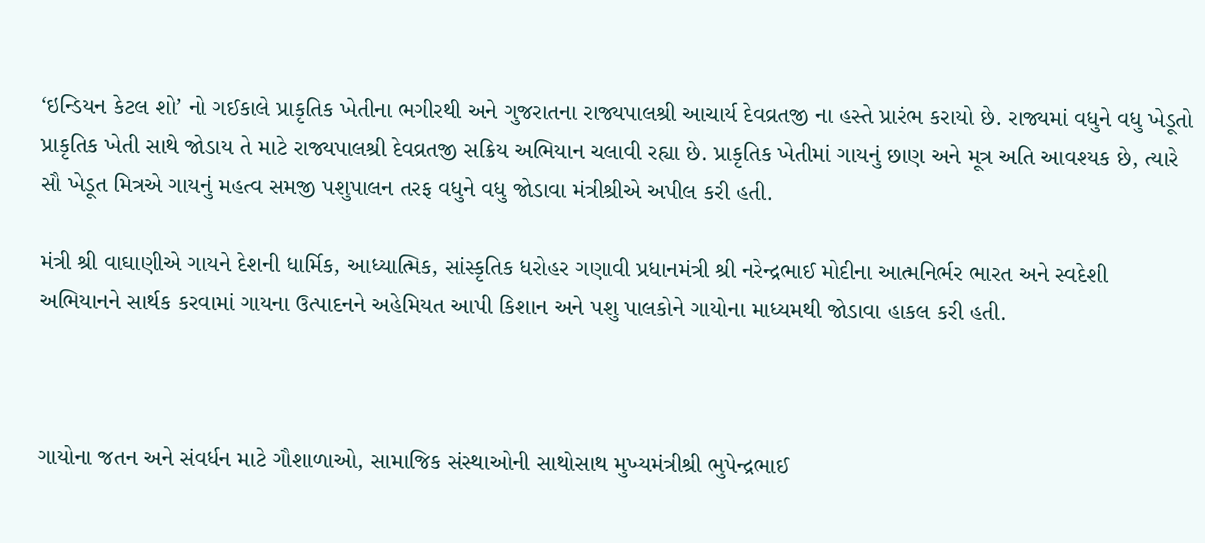‘ઇન્ડિયન કેટલ શો’ નો ગઈકાલે પ્રાકૃતિક ખેતીના ભગીરથી અને ગુજરાતના રાજ્યપાલશ્રી આચાર્ય દેવવ્રતજી ના હસ્તે પ્રારંભ કરાયો છે. રાજ્યમાં વધુને વધુ ખેડૂતો પ્રાકૃતિક ખેતી સાથે જોડાય તે માટે રાજ્યપાલશ્રી દેવવ્રતજી સક્રિય અભિયાન ચલાવી રહ્યા છે. પ્રાકૃતિક ખેતીમાં ગાયનું છાણ અને મૂત્ર અતિ આવશ્યક છે, ત્યારે સૌ ખેડૂત મિત્રએ ગાયનું મહત્વ સમજી પશુપાલન તરફ વધુને વધુ જોડાવા મંત્રીશ્રીએ અપીલ કરી હતી.

મંત્રી શ્રી વાઘાણીએ ગાયને દેશની ધાર્મિક, આધ્યાત્મિક, સાંસ્કૃતિક ધરોહર ગણાવી પ્રધાનમંત્રી શ્રી નરેન્દ્રભાઈ મોદીના આત્મનિર્ભર ભારત અને સ્વદેશી અભિયાનને સાર્થક કરવામાં ગાયના ઉત્પાદનને અહેમિયત આપી કિશાન અને પશુ પાલકોને ગાયોના માધ્યમથી જોડાવા હાકલ કરી હતી.



ગાયોના જતન અને સંવર્ધન માટે ગૌશાળાઓ, સામાજિક સંસ્થાઓની સાથોસાથ મુખ્યમંત્રીશ્રી ભુપેન્દ્રભાઈ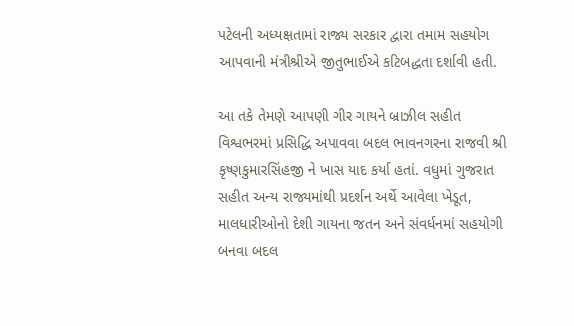પટેલની અધ્યક્ષતામાં રાજ્ય સરકાર દ્વારા તમામ સહયોગ આપવાની મંત્રીશ્રીએ જીતુભાઈએ કટિબદ્ધતા દર્શાવી હતી.

આ તકે તેમણે આપણી ગીર ગાયને બ્રાઝીલ સહીત વિશ્વભરમાં પ્રસિદ્ધિ અપાવવા બદલ ભાવનગરના રાજવી શ્રી કૃષ્ણકુમારસિંહજી ને ખાસ યાદ કર્યા હતાં. વધુમાં ગુજરાત સહીત અન્ય રાજ્યમાંથી પ્રદર્શન અર્થે આવેલા ખેડૂત, માલધારીઓનો દેશી ગાયના જતન અને સંવર્ધનમાં સહયોગી બનવા બદલ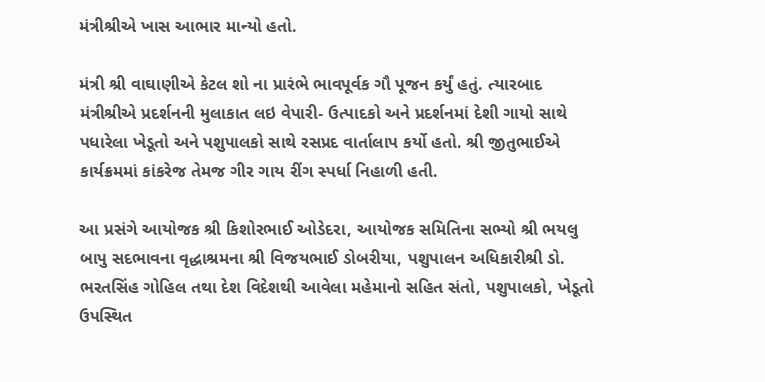મંત્રીશ્રીએ ખાસ આભાર માન્યો હતો.

મંત્રી શ્રી વાઘાણીએ કેટલ શો ના પ્રારંભે ભાવપૂર્વક ગૌ પૂજન કર્યું હતું. ત્યારબાદ મંત્રીશ્રીએ પ્રદર્શનની મુલાકાત લઇ વેપારી- ઉત્પાદકો અને પ્રદર્શનમાં દેશી ગાયો સાથે પધારેલા ખેડૂતો અને પશુપાલકો સાથે રસપ્રદ વાર્તાલાપ કર્યો હતો. શ્રી જીતુભાઈએ કાર્યક્રમમાં કાંકરેજ તેમજ ગીર ગાય રીંગ સ્પર્ધા નિહાળી હતી.

આ પ્રસંગે આયોજક શ્રી કિશોરભાઈ ઓડેદરા, આયોજક સમિતિના સભ્યો શ્રી ભયલુ બાપુ સદભાવના વૃદ્ધાશ્રમના શ્રી વિજયભાઈ ડોબરીયા, પશુપાલન અધિકારીશ્રી ડો. ભરતસિંહ ગોહિલ તથા દેશ વિદેશથી આવેલા મહેમાનો સહિત સંતો, પશુપાલકો, ખેડૂતો ઉપસ્થિત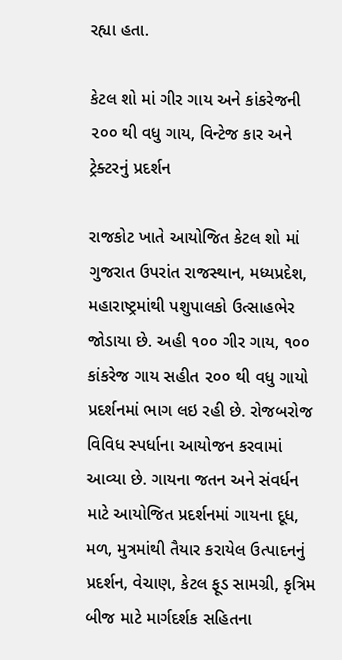રહ્યા હતા.

કેટલ શો માં ગીર ગાય અને કાંકરેજની ૨૦૦ થી વધુ ગાય, વિન્ટેજ કાર અને ટ્રેક્ટરનું પ્રદર્શન

રાજકોટ ખાતે આયોજિત કેટલ શો માં ગુજરાત ઉપરાંત રાજસ્થાન, મધ્યપ્રદેશ, મહારાષ્ટ્રમાંથી પશુપાલકો ઉત્સાહભેર જોડાયા છે. અહી ૧૦૦ ગીર ગાય, ૧૦૦ કાંકરેજ ગાય સહીત ૨૦૦ થી વધુ ગાયો પ્રદર્શનમાં ભાગ લઇ રહી છે. રોજબરોજ વિવિધ સ્પર્ધાના આયોજન કરવામાં આવ્યા છે. ગાયના જતન અને સંવર્ધન માટે આયોજિત પ્રદર્શનમાં ગાયના દૂધ, મળ, મુત્રમાંથી તૈયાર કરાયેલ ઉત્પાદનનું પ્રદર્શન, વેચાણ, કેટલ ફૂડ સામગ્રી, કૃત્રિમ બીજ માટે માર્ગદર્શક સહિતના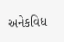અનેકવિધ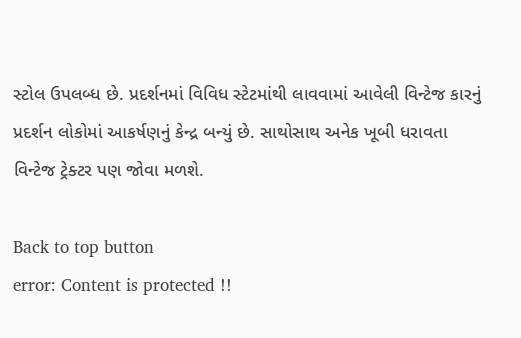સ્ટોલ ઉપલબ્ધ છે. પ્રદર્શનમાં વિવિધ સ્ટેટમાંથી લાવવામાં આવેલી વિન્ટેજ કારનું પ્રદર્શન લોકોમાં આકર્ષણનું કેન્દ્ર બન્યું છે. સાથોસાથ અનેક ખૂબી ધરાવતા વિન્ટેજ ટ્રેક્ટર પણ જોવા મળશે.

Back to top button
error: Content is protected !!